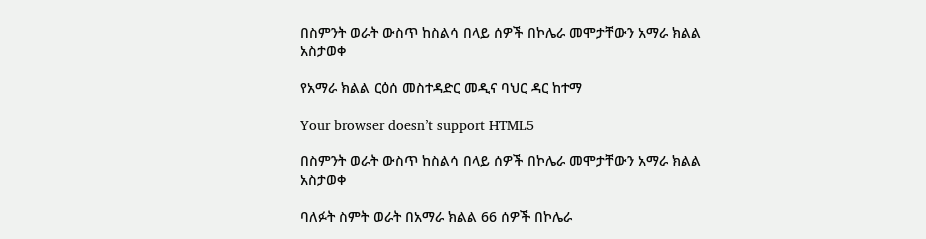በስምንት ወራት ውስጥ ከስልሳ በላይ ሰዎች በኮሌራ መሞታቸውን አማራ ክልል አስታወቀ

የአማራ ክልል ርዕሰ መስተዳድር መዲና ባህር ዳር ከተማ

Your browser doesn’t support HTML5

በስምንት ወራት ውስጥ ከስልሳ በላይ ሰዎች በኮሌራ መሞታቸውን አማራ ክልል አስታወቀ

ባለፉት ስምት ወራት በአማራ ክልል 66 ሰዎች በኮሌራ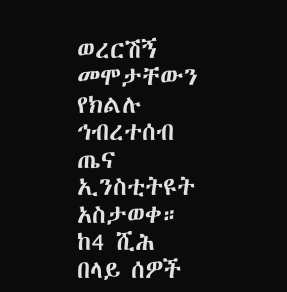ወረርሽኝ መሞታቸውን የክልሉ ኅብረተሰብ ጤና ኢንስቲትዩት አስታወቀ። ከ4 ሺሕ በላይ ሰዎች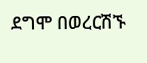ደግሞ በወረርሽኙ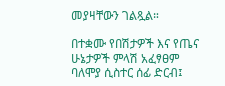መያዛቸውን ገልጿል።

በተቋሙ የበሽታዎች እና የጤና ሁኔታዎች ምላሽ አፈፃፀም ባለሞያ ሲስተር ሰፊ ድርብ፤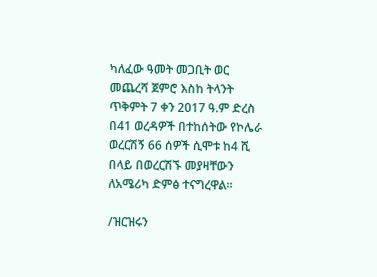ካለፈው ዓመት መጋቢት ወር መጨረሻ ጀምሮ እስከ ትላንት ጥቅምት 7 ቀን 2017 ዓ.ም ድረስ በ41 ወረዳዎች በተከሰትው የኮሌራ ወረርሽኝ 66 ሰዎች ሲሞቱ ከ4 ሺ በላይ በወረርሽኙ መያዛቸውን ለአሜሪካ ድምፅ ተናግረዋል።

/ዝርዝሩን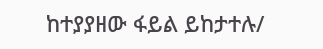ከተያያዘው ፋይል ይከታተሉ/